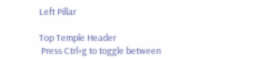Left Pillar

Top Temple Header
 Press Ctrl+g to toggle between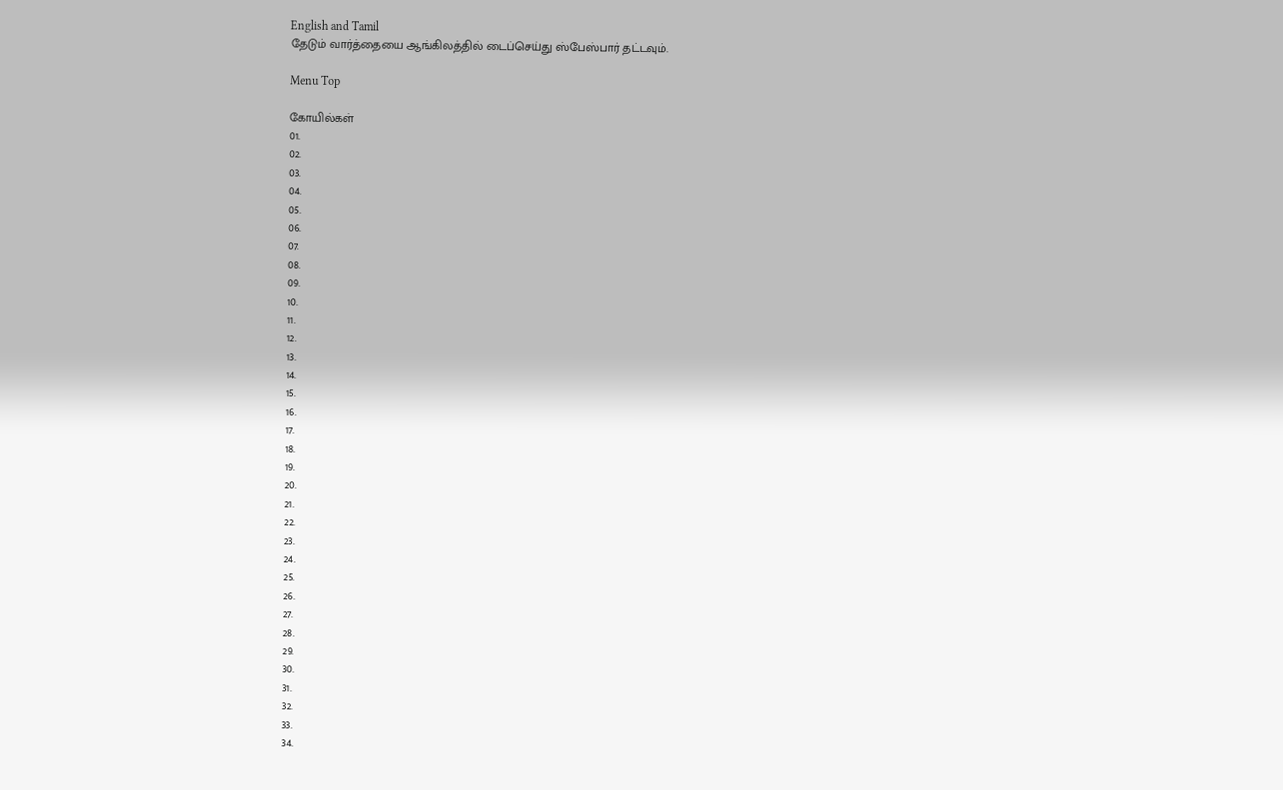English and Tamil
தேடும் வார்த்தையை ஆங்கிலத்தில் டைப்செய்து ஸ்பேஸ்பார் தட்டவும்.

Menu Top

கோயில்கள்
01.
02.
03.
04.
05.
06.
07.
08.
09.
10.
11.
12.
13.
14.
15.
16.
17.
18.
19.
20.
21.
22.
23.
24.
25.
26.
27.
28.
29.
30.
31.
32.
33.
34.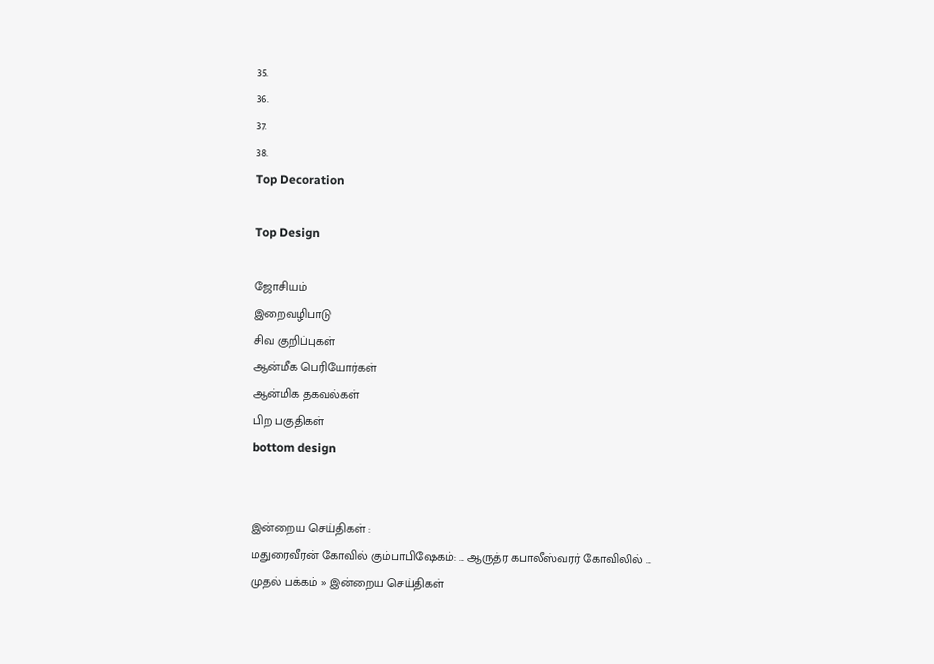35.
36.
37.
38.
Top Decoration

Top Design

ஜோசியம்
இறைவழிபாடு
சிவ குறிப்புகள்
ஆன்மீக பெரியோர்கள்
ஆன்மிக தகவல்கள்
பிற பகுதிகள்
bottom design


இன்றைய செய்திகள் :
மதுரைவீரன் கோவில் கும்பாபிஷேகம்: ... ஆருத்ர கபாலீஸ்வரர் கோவிலில் ...
முதல் பக்கம் » இன்றைய செய்திகள்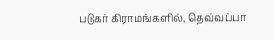படுகர் கிராமங்களில், தெவ்வப்பா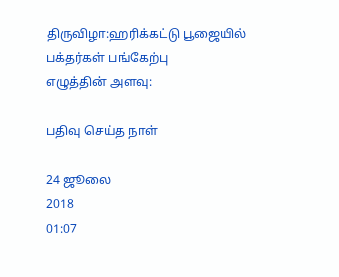திருவிழா:ஹரிக்கட்டு பூஜையில் பக்தர்கள் பங்கேற்பு
எழுத்தின் அளவு:

பதிவு செய்த நாள்

24 ஜூலை
2018
01:07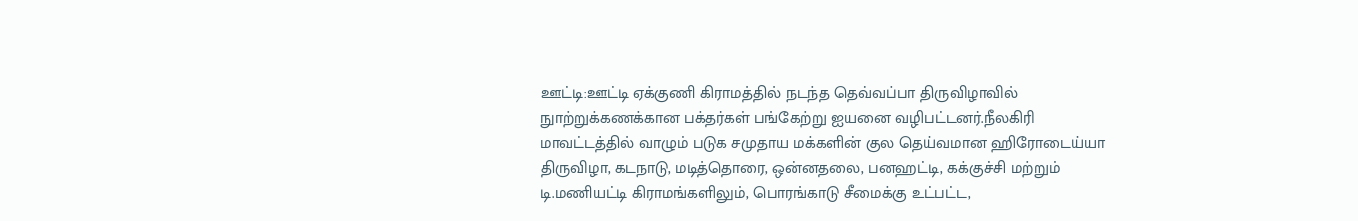ஊட்டி:ஊட்டி ஏக்குணி கிராமத்தில் நடந்த தெவ்வப்பா திருவிழாவில் நுாற்றுக்கணக்கான பக்தர்கள் பங்கேற்று ஐயனை வழிபட்டனர்.நீலகிரி மாவட்டத்தில் வாழும் படுக சமுதாய மக்களின் குல தெய்வமான ஹிரோடைய்யா திருவிழா, கடநாடு, மடித்தொரை, ஒன்னதலை, பனஹட்டி, கக்குச்சி மற்றும் டி.மணியட்டி கிராமங்களிலும், பொரங்காடு சீமைக்கு உட்பட்ட,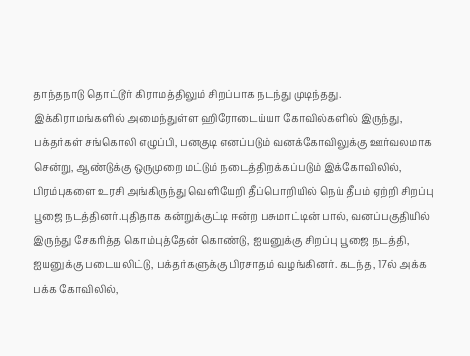தாந்தநாடு தொட்டூர் கிராமத்திலும் சிறப்பாக நடந்து முடிந்தது. இக்கிராமங்களில் அமைந்துள்ள ஹிரோடைய்யா கோவில்களில் இருந்து, பக்தர்கள் சங்கொலி எழுப்பி, பனகுடி எனப்படும் வனக்கோவிலுக்கு ஊர்வலமாக சென்று, ஆண்டுக்கு ஒருமுறை மட்டும் நடைத்திறக்கப்படும் இக்கோவிலில், பிரம்புகளை உரசி அங்கிருந்து வெளியேறி தீப்பொறியில் நெய் தீபம் ஏற்றி சிறப்பு பூஜை நடத்தினர்.புதிதாக கன்றுக்குட்டி ஈன்ற பசுமாட்டின் பால், வனப்பகுதியில் இருந்து சேகரித்த கொம்புத்தேன் கொண்டு, ஐயனுக்கு சிறப்பு பூஜை நடத்தி, ஐயனுக்கு படையலிட்டு, பக்தர்களுக்கு பிரசாதம் வழங்கினர். கடந்த, 17ல் அக்க பக்க கோவிலில்,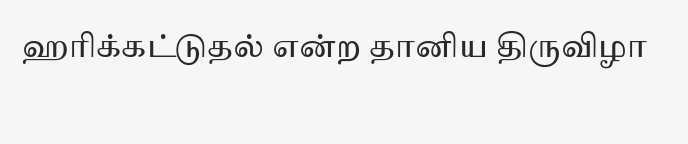ஹரிக்கட்டுதல் என்ற தானிய திருவிழா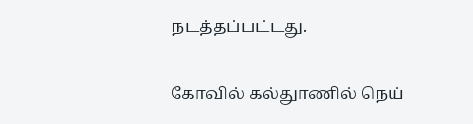நடத்தப்பட்டது.

கோவில் கல்துாணில் நெய்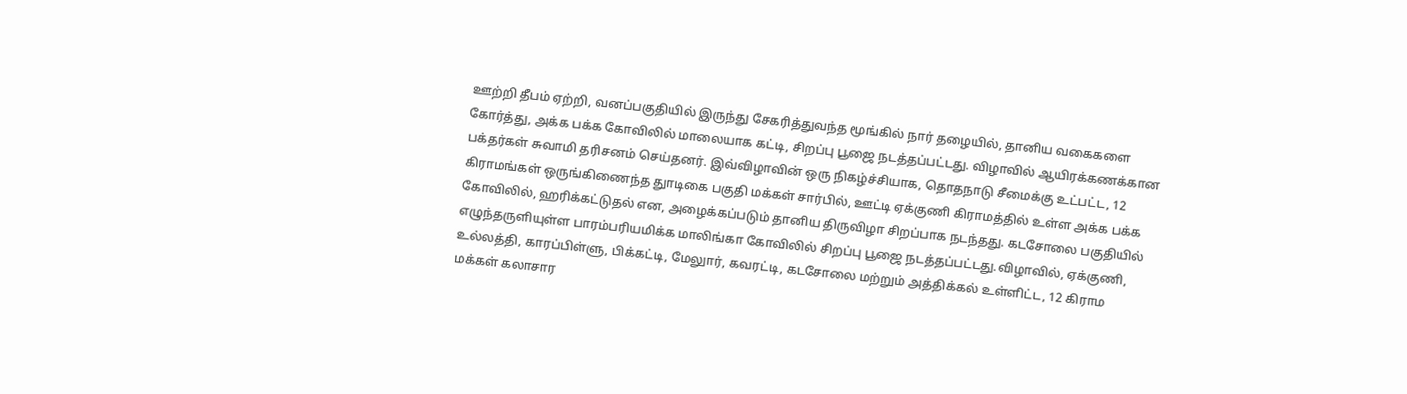ஊற்றி தீபம் ஏற்றி, வனப்பகுதியில் இருந்து சேகரித்துவந்த மூங்கில் நார் தழையில், தானிய வகைகளை கோர்த்து, அக்க பக்க கோவிலில் மாலையாக கட்டி, சிறப்பு பூஜை நடத்தப்பட்டது. விழாவில் ஆயிரக்கணக்கான பக்தர்கள் சுவாமி தரிசனம் செய்தனர். இவ்விழாவின் ஒரு நிகழ்ச்சியாக, தொதநாடு சீமைக்கு உட்பட்ட, 12 கிராமங்கள் ஒருங்கிணைந்த துாடிகை பகுதி மக்கள் சார்பில், ஊட்டி ஏக்குணி கிராமத்தில் உள்ள அக்க பக்க கோவிலில், ஹரிக்கட்டுதல் என, அழைக்கப்படும் தானிய திருவிழா சிறப்பாக நடந்தது. கடசோலை பகுதியில் எழுந்தருளியுள்ள பாரம்பரியமிக்க மாலிங்கா கோவிலில் சிறப்பு பூஜை நடத்தப்பட்டது.விழாவில், ஏக்குணி, உல்லத்தி, காரப்பிள்ளு, பிக்கட்டி, மேலுார், கவரட்டி, கடசோலை மற்றும் அத்திக்கல் உள்ளிட்ட, 12 கிராம மக்கள் கலாசார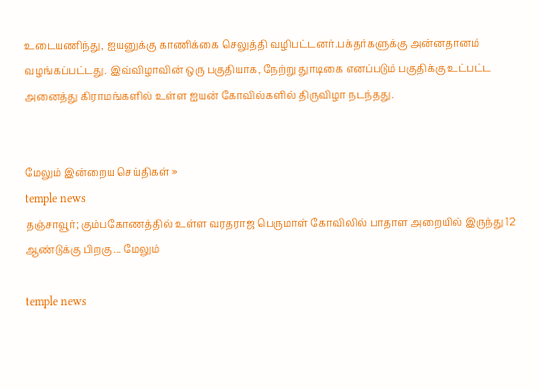உடையணிந்து, ஐயனுக்கு காணிக்கை செலுத்தி வழிபட்டனர்.பக்தர்களுக்கு அன்னதானம் வழங்கப்பட்டது. இவ்விழாவின் ஒரு பகுதியாக, நேற்று துாடிகை எனப்படும் பகுதிக்கு உட்பட்ட அனைத்து கிராமங்களில் உள்ள ஐயன் கோவில்களில் திருவிழா நடந்தது.


மேலும் இன்றைய செய்திகள் »
temple news
தஞ்சாவூர்; கும்பகோணத்தில் உள்ள வரதராஜ பெருமாள் கோவிலில் பாதாள அறையில் இருந்து 12 ஆண்டுக்கு பிறகு ... மேலும்

temple news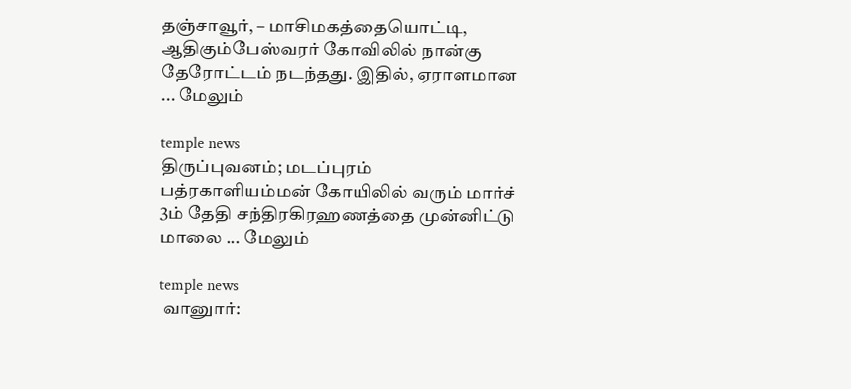தஞ்சாவூர், – மாசிமகத்தையொட்டி, ஆதிகும்பேஸ்வரர் கோவிலில் நான்கு தேரோட்டம் நடந்தது. இதில், ஏராளமான ... மேலும்

temple news
திருப்புவனம்; மடப்புரம் பத்ரகாளியம்மன் கோயிலில் வரும் மார்ச் 3ம் தேதி சந்திரகிரஹணத்தை முன்னிட்டு மாலை ... மேலும்

temple news
 வானுார்: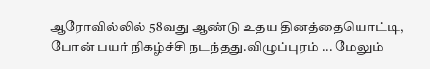ஆரோவில்லில் 58வது ஆண்டு உதய தினத்தையொட்டி, போன் பயர் நிகழ்ச்சி நடந்தது.விழுப்புரம் ... மேலும்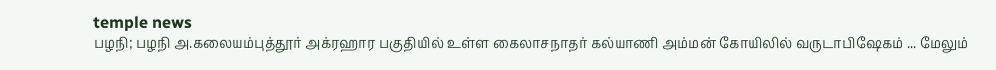temple news
பழநி; பழநி அ.கலையம்புத்தூர் அக்ரஹார பகுதியில் உள்ள கைலாசநாதர் கல்யாணி அம்மன் கோயிலில் வருடாபிஷேகம் ... மேலும்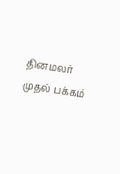தினமலர் முதல் பக்கம்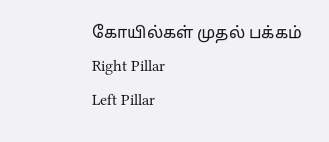கோயில்கள் முதல் பக்கம்
Right Pillar
Left Pillar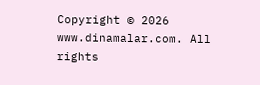Copyright © 2026 www.dinamalar.com. All rights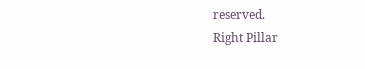reserved.
Right Pillar